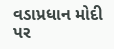વડાપ્રધાન મોદી પર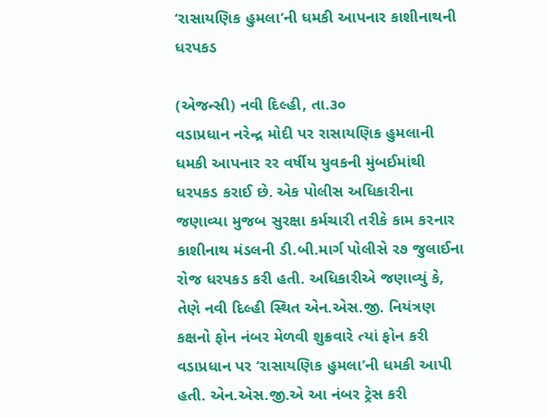‘રાસાયણિક હુમલા’ની ધમકી આપનાર કાશીનાથની ધરપકડ

(એજન્સી) નવી દિલ્હી, તા.૩૦
વડાપ્રધાન નરેન્દ્ર મોદી પર રાસાયણિક હુમલાની ધમકી આપનાર રર વર્ષીય યુવકની મુંબઈમાંથી ધરપકડ કરાઈ છે. એક પોલીસ અધિકારીના જણાવ્યા મુજબ સુરક્ષા કર્મચારી તરીકે કામ કરનાર કાશીનાથ મંડલની ડી.બી.માર્ગ પોલીસે ર૭ જુલાઈના રોજ ધરપકડ કરી હતી. અધિકારીએ જણાવ્યું કે, તેણે નવી દિલ્હી સ્થિત એન.એસ.જી. નિયંત્રણ કક્ષનો ફોન નંબર મેળવી શુક્રવારે ત્યાં ફોન કરી વડાપ્રધાન પર ‘રાસાયણિક હુમલા’ની ધમકી આપી હતી. એન.એસ.જી.એ આ નંબર ટ્રેસ કરી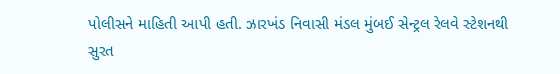પોલીસને માહિતી આપી હતી. ઝારખંડ નિવાસી મંડલ મુંબઈ સેન્ટ્રલ રેલવે સ્ટેશનથી સુરત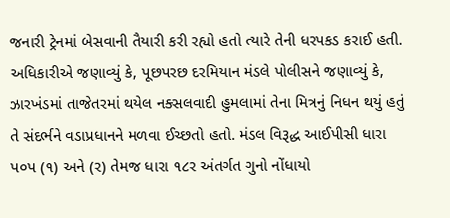જનારી ટ્રેનમાં બેસવાની તૈયારી કરી રહ્યો હતો ત્યારે તેની ધરપકડ કરાઈ હતી. અધિકારીએ જણાવ્યું કે, પૂછપરછ દરમિયાન મંડલે પોલીસને જણાવ્યું કે, ઝારખંડમાં તાજેતરમાં થયેલ નક્સલવાદી હુમલામાં તેના મિત્રનું નિધન થયું હતું તે સંદર્ભને વડાપ્રધાનને મળવા ઈચ્છતો હતો. મંડલ વિરૂદ્ધ આઈપીસી ધારા પ૦પ (૧) અને (ર) તેમજ ધારા ૧૮ર અંતર્ગત ગુનો નોંધાયો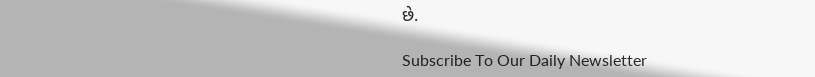છે.

Subscribe To Our Daily Newsletter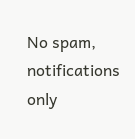No spam, notifications only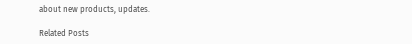about new products, updates.

Related Posts